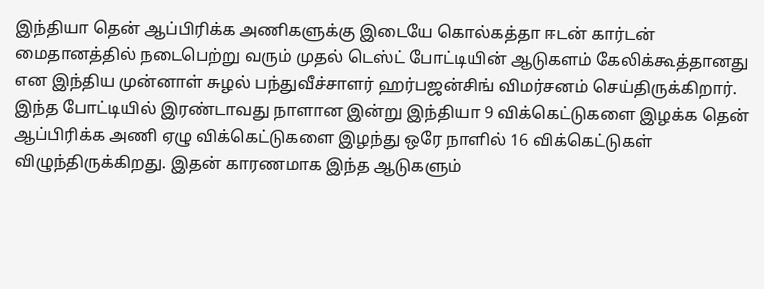இந்தியா தென் ஆப்பிரிக்க அணிகளுக்கு இடையே கொல்கத்தா ஈடன் கார்டன் மைதானத்தில் நடைபெற்று வரும் முதல் டெஸ்ட் போட்டியின் ஆடுகளம் கேலிக்கூத்தானது என இந்திய முன்னாள் சுழல் பந்துவீச்சாளர் ஹர்பஜன்சிங் விமர்சனம் செய்திருக்கிறார்.
இந்த போட்டியில் இரண்டாவது நாளான இன்று இந்தியா 9 விக்கெட்டுகளை இழக்க தென் ஆப்பிரிக்க அணி ஏழு விக்கெட்டுகளை இழந்து ஒரே நாளில் 16 விக்கெட்டுகள் விழுந்திருக்கிறது. இதன் காரணமாக இந்த ஆடுகளும்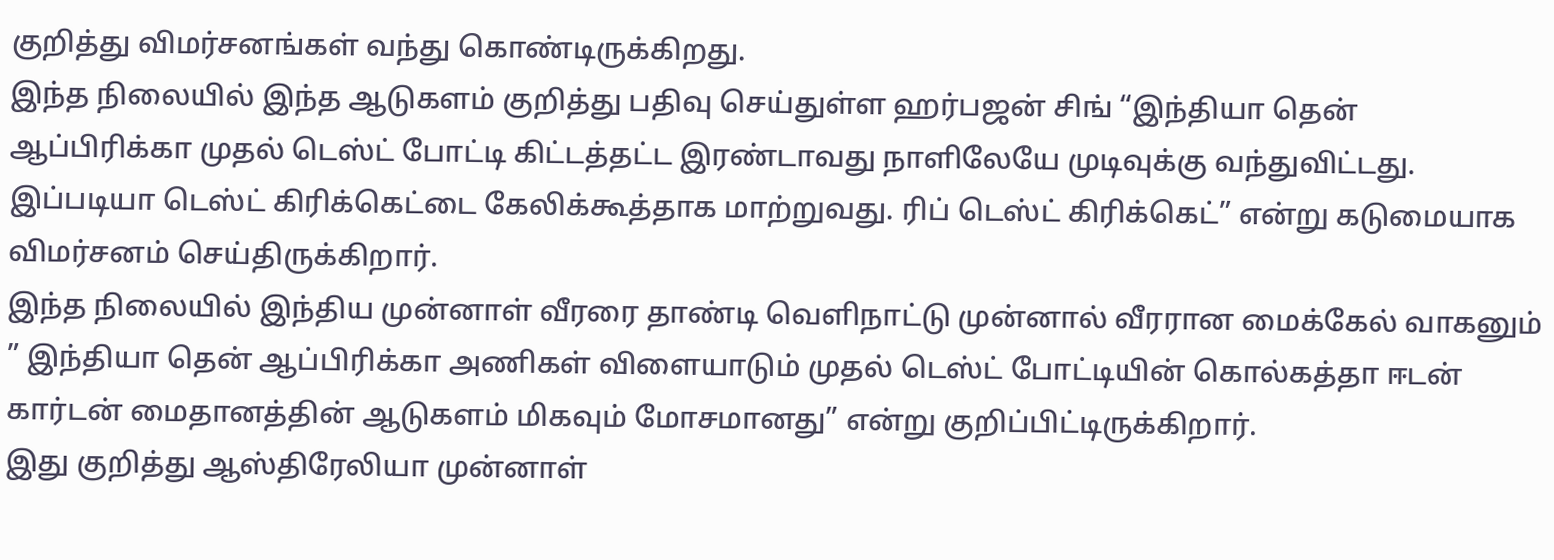குறித்து விமர்சனங்கள் வந்து கொண்டிருக்கிறது.
இந்த நிலையில் இந்த ஆடுகளம் குறித்து பதிவு செய்துள்ள ஹர்பஜன் சிங் “இந்தியா தென் ஆப்பிரிக்கா முதல் டெஸ்ட் போட்டி கிட்டத்தட்ட இரண்டாவது நாளிலேயே முடிவுக்கு வந்துவிட்டது. இப்படியா டெஸ்ட் கிரிக்கெட்டை கேலிக்கூத்தாக மாற்றுவது. ரிப் டெஸ்ட் கிரிக்கெட்” என்று கடுமையாக விமர்சனம் செய்திருக்கிறார்.
இந்த நிலையில் இந்திய முன்னாள் வீரரை தாண்டி வெளிநாட்டு முன்னால் வீரரான மைக்கேல் வாகனும் ” இந்தியா தென் ஆப்பிரிக்கா அணிகள் விளையாடும் முதல் டெஸ்ட் போட்டியின் கொல்கத்தா ஈடன் கார்டன் மைதானத்தின் ஆடுகளம் மிகவும் மோசமானது” என்று குறிப்பிட்டிருக்கிறார்.
இது குறித்து ஆஸ்திரேலியா முன்னாள்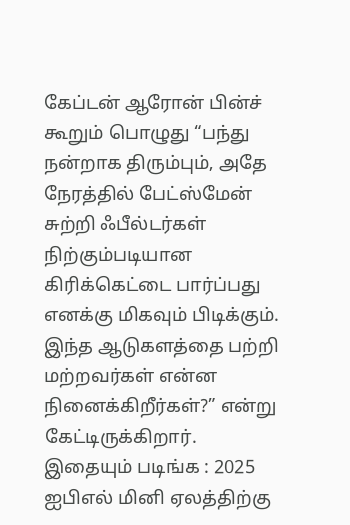கேப்டன் ஆரோன் பின்ச் கூறும் பொழுது “பந்து நன்றாக திரும்பும், அதே நேரத்தில் பேட்ஸ்மேன் சுற்றி ஃபீல்டர்கள் நிற்கும்படியான கிரிக்கெட்டை பார்ப்பது எனக்கு மிகவும் பிடிக்கும். இந்த ஆடுகளத்தை பற்றி மற்றவர்கள் என்ன நினைக்கிறீர்கள்?” என்று கேட்டிருக்கிறார்.
இதையும் படிங்க : 2025 ஐபிஎல் மினி ஏலத்திற்கு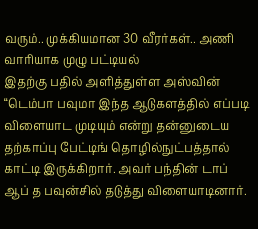வரும்.. முக்கியமான 30 வீரர்கள்.. அணி வாரியாக முழு பட்டியல்
இதற்கு பதில் அளித்துள்ள அஸ்வின் “டெம்பா பவுமா இந்த ஆடுகளத்தில் எப்படி விளையாட முடியும் என்று தன்னுடைய தற்காப்பு பேட்டிங் தொழில்நுட்பத்தால் காட்டி இருக்கிறார். அவர் பந்தின் டாப் ஆப் த பவுன்சில் தடுத்து விளையாடினார்.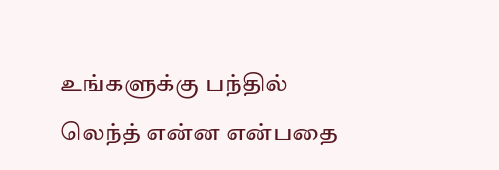உங்களுக்கு பந்தில் லெந்த் என்ன என்பதை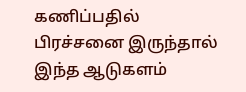கணிப்பதில் பிரச்சனை இருந்தால் இந்த ஆடுகளம்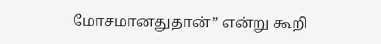மோசமானதுதான்” என்று கூறி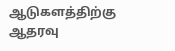ஆடுகளத்திற்கு ஆதரவு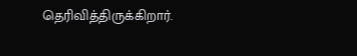தெரிவித்திருக்கிறார்.